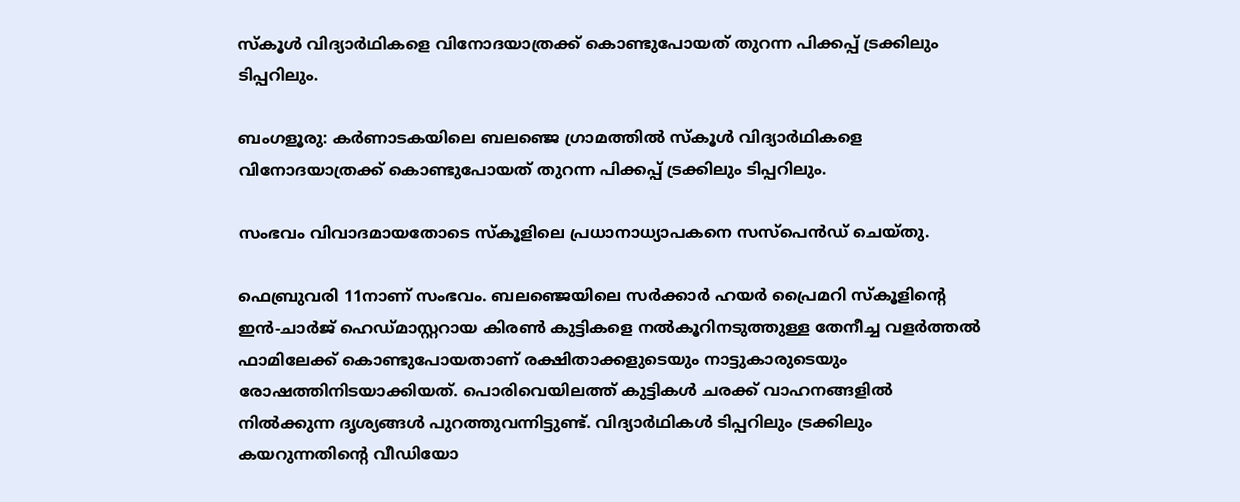സ്കൂള്‍ വിദ്യാര്‍ഥികളെ വിനോദയാത്രക്ക് കൊണ്ടുപോയത് തുറന്ന പിക്കപ്പ് ട്രക്കിലും ടിപ്പറിലും.

ബംഗളൂരു: കർണാടകയിലെ ബലഞ്ജെ ഗ്രാമത്തില്‍ സ്കൂള്‍ വിദ്യാര്‍ഥികളെ വിനോദയാത്രക്ക് കൊണ്ടുപോയത് തുറന്ന പിക്കപ്പ് ട്രക്കിലും ടിപ്പറിലും.

സംഭവം വിവാദമായതോടെ സ്കൂളിലെ പ്രധാനാധ്യാപകനെ സസ്പെൻഡ് ചെയ്തു.

ഫെബ്രുവരി 11നാണ് സംഭവം. ബലഞ്ജെയിലെ സര്‍ക്കാര്‍ ഹയർ പ്രൈമറി സ്കൂളിന്റെ ഇൻ-ചാർജ് ഹെഡ്മാസ്റ്ററായ കിരണ്‍ കുട്ടികളെ നല്‍കൂറിനടുത്തുള്ള തേനീച്ച വളര്‍ത്തല്‍ ഫാമിലേക്ക് കൊണ്ടുപോയതാണ് രക്ഷിതാക്കളുടെയും നാട്ടുകാരുടെയും രോഷത്തിനിടയാക്കിയത്. പൊരിവെയിലത്ത് കുട്ടികള്‍ ചരക്ക് വാഹനങ്ങളില്‍ നില്‍ക്കുന്ന ദൃശ്യങ്ങള്‍ പുറത്തുവന്നിട്ടുണ്ട്. വിദ്യാര്‍ഥികള്‍ ടിപ്പറിലും ട്രക്കിലും കയറുന്നതിന്‍റെ വീഡിയോ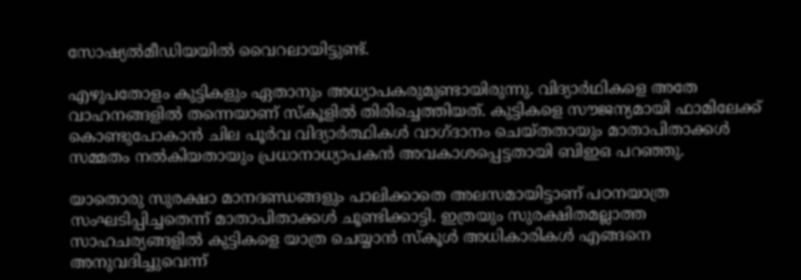സോഷ്യല്‍മീഡിയയില്‍ വൈറലായിട്ടുണ്ട്.

എഴുപതോളം കുട്ടികളും ഏതാനും അധ്യാപകരുമുണ്ടായിരുന്നു. വിദ്യാര്‍ഥികളെ അതേ വാഹനങ്ങളില്‍ തന്നെയാണ് സ്കൂളില്‍ തിരിച്ചെത്തിയത്. കുട്ടികളെ സൗജന്യമായി ഫാമിലേക്ക് കൊണ്ടുപോകാൻ ചില പൂർവ വിദ്യാർത്ഥികള്‍ വാഗ്ദാനം ചെയ്തതായും മാതാപിതാക്കള്‍ സമ്മതം നല്‍കിയതായും പ്രധാനാധ്യാപകൻ അവകാശപ്പെട്ടതായി ബിഇഒ പറഞ്ഞു.

യാതൊരു സുരക്ഷാ മാനദണ്ഡങ്ങളും പാലിക്കാതെ അലസമായിട്ടാണ് പഠനയാത്ര സംഘടിപ്പിച്ചതെന്ന് മാതാപിതാക്കള്‍ ചൂണ്ടിക്കാട്ടി. ഇത്രയും സുരക്ഷിതമല്ലാത്ത സാഹചര്യങ്ങളില്‍ കുട്ടികളെ യാത്ര ചെയ്യാൻ സ്കൂള്‍ അധികാരികള്‍ എങ്ങനെ അനുവദിച്ചുവെന്ന്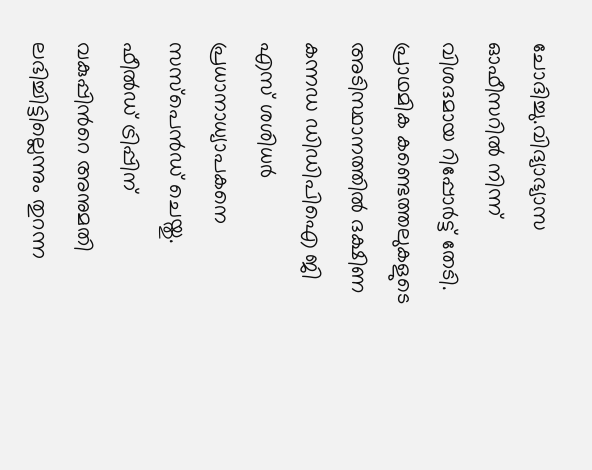ചോദിച്ചു.വിദ്യാഭ്യാസ ഓഫീസറില്‍ നിന്ന് വിശദമായ റിപ്പോർട്ട് തേടി. പ്രാഥമിക കണ്ടെത്തലുകളുടെ അടിസ്ഥാനത്തില്‍ ദക്ഷിണ കന്നഡ ഡിഡിപിഐ ജി എസ് ശശിധർ പ്രധാനാധ്യാപകനെ സസ്‌പെൻഡ് ചെയ്തു. ഫീല്‍ഡ് ട്രിപ്പിന് വകുപ്പിന്‍റെ അനുമതി ലഭിച്ചിട്ടില്ലെന്നും തുറന്ന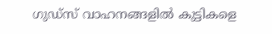ഗുഡ്‌സ് വാഹനങ്ങളില്‍ കുട്ടികളെ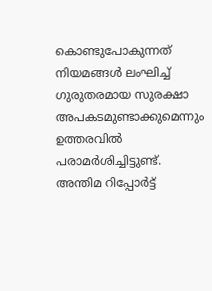കൊണ്ടുപോകുന്നത് നിയമങ്ങള്‍ ലംഘിച്ച്‌ ഗുരുതരമായ സുരക്ഷാ അപകടമുണ്ടാക്കുമെന്നും ഉത്തരവില്‍ പരാമർശിച്ചിട്ടുണ്ട്. അന്തിമ റിപ്പോർട്ട്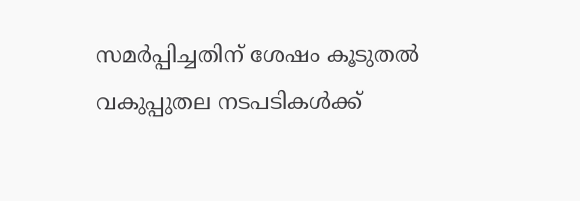സമർപ്പിച്ചതിന് ശേഷം കൂടുതല്‍ വകുപ്പുതല നടപടികള്‍ക്ക്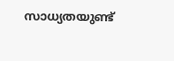സാധ്യതയുണ്ട്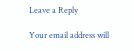Leave a Reply

Your email address will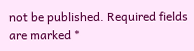not be published. Required fields are marked *